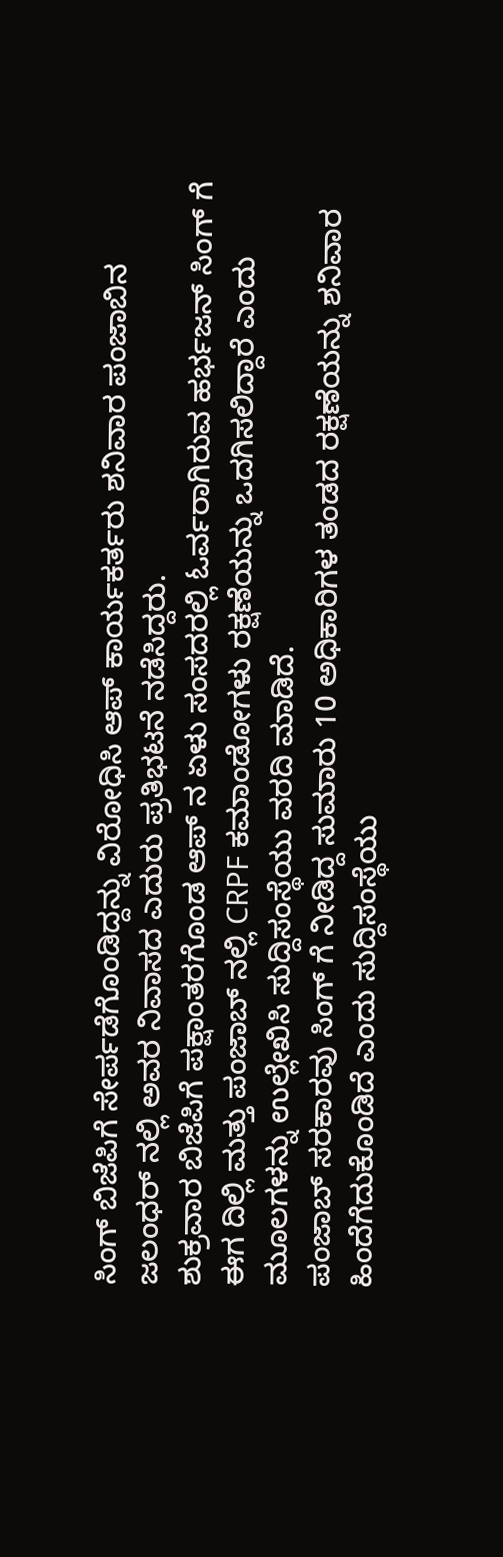ಸಿಂಗ್ ಬಿಜೆಪಿಗೆ ಸೇರ್ಪಡೆಗೊಂಡಿದ್ದನ್ನು ವಿರೋಧಿಸಿ ಆಪ್ ಕಾರ್ಯಕರ್ತರು ಶನಿವಾರ ಪಂಜಾಬಿನ ಜಲಂಧರ್ ನಲ್ಲಿ ಅವರ ನಿವಾಸದ ಎದುರು ಪ್ರತಿಭಟನೆ ನಡೆಸಿದ್ದರು.
ಶುಕ್ರವಾರ ಬಿಜೆಪಿಗೆ ಪಕ್ಷಾಂತರಗೊಂಡ ಆಪ್ ನ ಏಳು ಸಂಸದರಲ್ಲಿ ಓರ್ವರಾಗಿರುವ ಹರ್ಭಜನ್ ಸಿಂಗ್ ಗೆ ಈಗ ದಿಲ್ಲಿ ಮತ್ತು ಪಂಜಾಬ್ ನಲ್ಲಿ CRPF ಕಮಾಂಡೋಗಳು ರಕ್ಷಣೆಯನ್ನು ಒದಗಿಸಲಿದ್ದಾರೆ ಎಂದು ಮೂಲಗಳನ್ನು ಉಲ್ಲೇಖಿಸಿ ಸುದ್ದಿಸಂಸ್ಥೆಯು ವರದಿ ಮಾಡಿದೆ.
ಪಂಜಾಬ್ ಸರಕಾರವು ಸಿಂಗ್ ಗೆ ನೀಡಿದ್ದ ಸುಮಾರು 10 ಅಧಿಕಾರಿಗಳ ತಂಡದ ರಕ್ಷಣೆಯನ್ನು ಶನಿವಾರ ಹಿಂದೆಗೆದುಕೊಂಡಿದೆ ಎಂದು ಸುದ್ದಿಸಂಸ್ಥೆಯು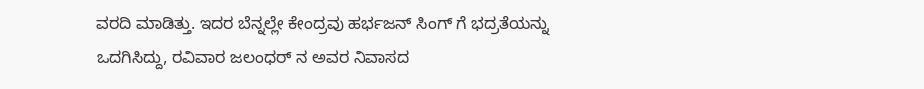ವರದಿ ಮಾಡಿತ್ತು. ಇದರ ಬೆನ್ನಲ್ಲೇ ಕೇಂದ್ರವು ಹರ್ಭಜನ್ ಸಿಂಗ್ ಗೆ ಭದ್ರತೆಯನ್ನು ಒದಗಿಸಿದ್ದು, ರವಿವಾರ ಜಲಂಧರ್ ನ ಅವರ ನಿವಾಸದ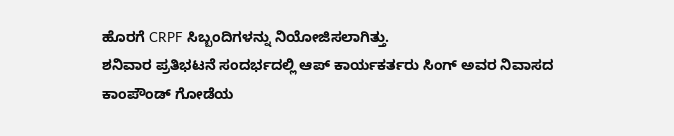ಹೊರಗೆ CRPF ಸಿಬ್ಬಂದಿಗಳನ್ನು ನಿಯೋಜಿಸಲಾಗಿತ್ತು.
ಶನಿವಾರ ಪ್ರತಿಭಟನೆ ಸಂದರ್ಭದಲ್ಲಿ ಆಪ್ ಕಾರ್ಯಕರ್ತರು ಸಿಂಗ್ ಅವರ ನಿವಾಸದ ಕಾಂಪೌಂಡ್ ಗೋಡೆಯ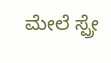ಮೇಲೆ ಸ್ಪ್ರೇ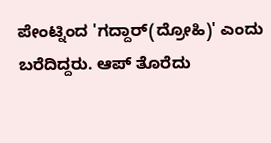ಪೇಂಟ್ನಿಂದ 'ಗದ್ದಾರ್(ದ್ರೋಹಿ)' ಎಂದು ಬರೆದಿದ್ದರು. ಆಪ್ ತೊರೆದು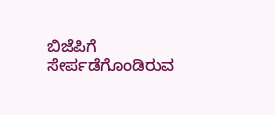ಬಿಜೆಪಿಗೆ ಸೇರ್ಪಡೆಗೊಂಡಿರುವ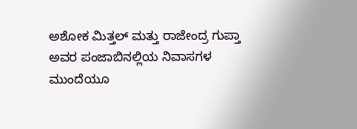ಅಶೋಕ ಮಿತ್ತಲ್ ಮತ್ತು ರಾಜೇಂದ್ರ ಗುಪ್ತಾ ಅವರ ಪಂಜಾಬಿನಲ್ಲಿಯ ನಿವಾಸಗಳ ಮುಂದೆಯೂ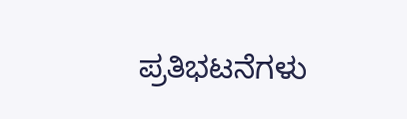ಪ್ರತಿಭಟನೆಗಳು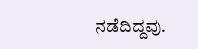ನಡೆದಿದ್ದವು.